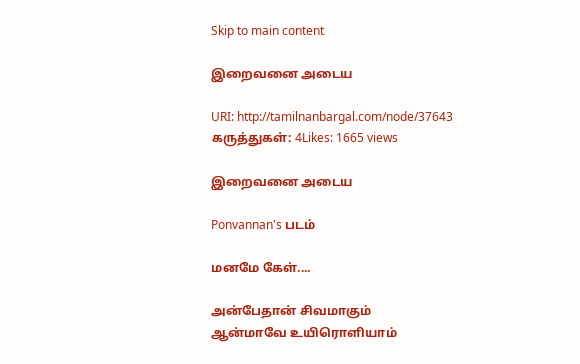Skip to main content

இறைவனை அடைய

URI: http://tamilnanbargal.com/node/37643
கருத்துகள்: 4Likes: 1665 views

இறைவனை அடைய

Ponvannan's படம்

மனமே கேள்....

அன்பேதான் சிவமாகும்
ஆன்மாவே உயிரொளியாம்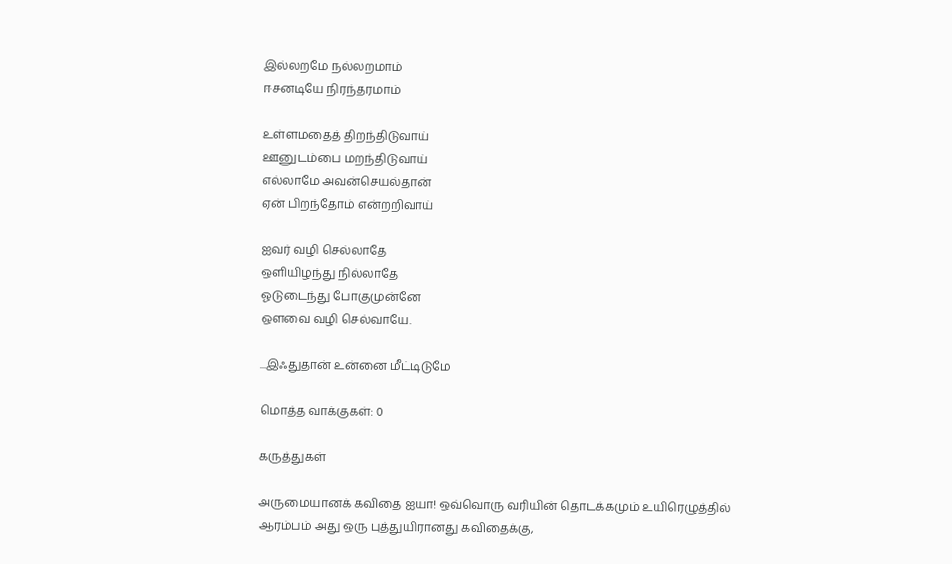இல்லறமே நல்லறமாம்
ஈசனடியே நிரந்தரமாம்

உள்ளமதைத் திறந்திடுவாய்
ஊனுடம்பை மறந்திடுவாய்
எல்லாமே அவன்செயல்தான்
ஏன் பிறந்தோம் என்றறிவாய்

ஐவர் வழி செல்லாதே
ஒளியிழந்து நில்லாதே
ஓடுடைந்து போகுமுன்னே
ஔவை வழி செல்வாயே.

...இஃதுதான் உன்னை மீட்டிடுமே

மொத்த வாக்குகள்: 0

கருத்துகள்

அருமையானக் கவிதை ஐயா! ஒவ்வொரு வரியின் தொடக்கமும் உயிரெழுத்தில் ஆரம்பம் அது ஒரு புத்துயிரானது கவிதைக்கு,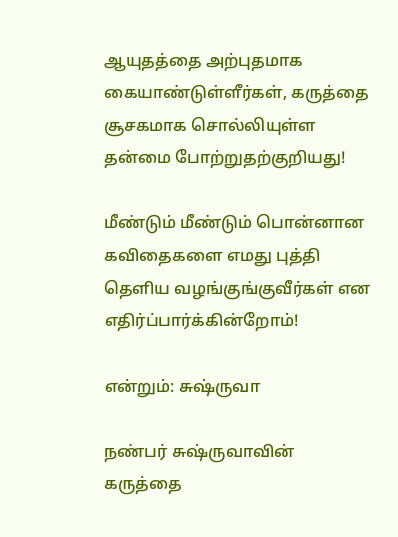ஆயுதத்தை அற்புதமாக கையாண்டுள்ளீர்கள், கருத்தை சூசகமாக சொல்லியுள்ள தன்மை போற்றுதற்குறியது!

மீண்டும் மீண்டும் பொன்னான கவிதைகளை எமது புத்தி தெளிய வழங்குங்குவீர்கள் என எதிர்ப்பார்க்கின்றோம்!

என்றும்: சுஷ்ருவா

நண்பர் சுஷ்ருவாவின் கருத்தை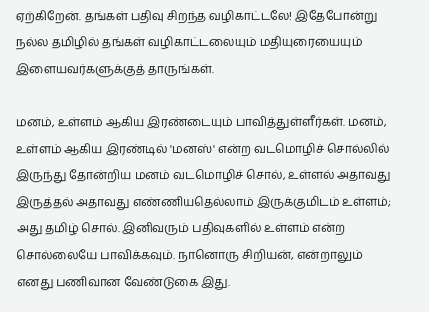ஏற்கிறேன். தங்கள் பதிவு சிறந்த வழிகாட்டலே! இதேபோன்று நல்ல தமிழில் தங்கள் வழிகாட்டலையும் மதியுரையையும் இளையவர்களுக்குத் தாருங்கள்.

மனம், உள்ளம் ஆகிய இரண்டையும் பாவித்துள்ளீர்கள். மனம், உள்ளம் ஆகிய இரண்டில் 'மனஸ்' என்ற வடமொழிச் சொல்லில் இருந்து தோன்றிய மனம் வடமொழிச் சொல், உள்ளல் அதாவது இருத்தல் அதாவது எண்ணியதெல்லாம் இருக்குமிடம் உள்ளம்; அது தமிழ் சொல். இனிவரும் பதிவுகளில் உள்ளம் என்ற சொல்லையே பாவிக்கவும். நானொரு சிறியன், என்றாலும் எனது பணிவான வேண்டுகை இது.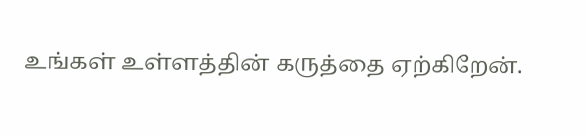உங்கள் உள்ளத்தின் கருத்தை ஏற்கிறேன்.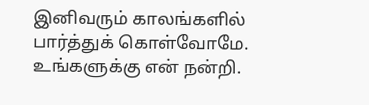இனிவரும் காலங்களில் பார்த்துக் கொள்வோமே. உங்களுக்கு என் நன்றி.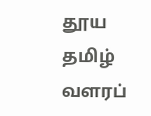தூய தமிழ் வளரப்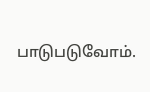பாடுபடுவோம்.